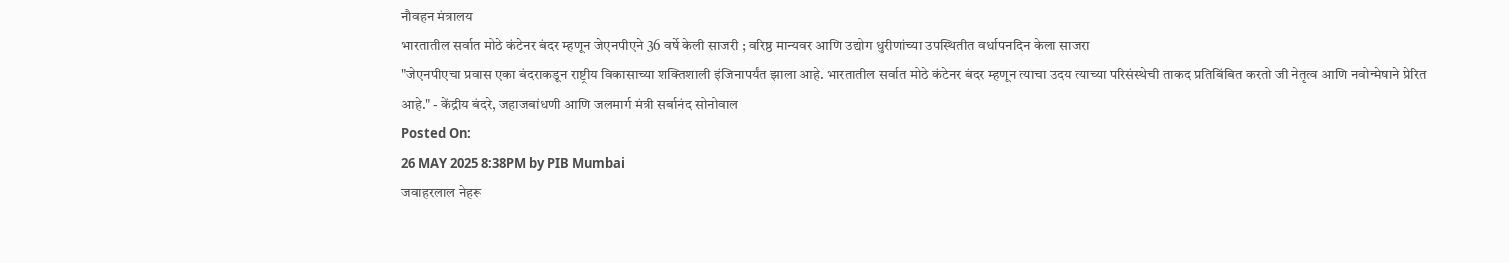नौवहन मंत्रालय
भारतातील सर्वात मोठे कंटेनर बंदर म्हणून जेएनपीएने 36 वर्षे केली साजरी ; वरिष्ठ मान्यवर आणि उद्योग धुरीणांच्या उपस्थितीत वर्धापनदिन केला साजरा
"जेएनपीएचा प्रवास एका बंदराकडून राष्ट्रीय विकासाच्या शक्तिशाली इंजिनापर्यंत झाला आहे. भारतातील सर्वात मोठे कंटेनर बंदर म्हणून त्याचा उदय त्याच्या परिसंस्थेची ताकद प्रतिबिंबित करतो जी नेतृत्व आणि नवोन्मेषाने प्रेरित आहे." - केंद्रीय बंदरे, जहाजबांधणी आणि जलमार्ग मंत्री सर्बानंद सोनोवाल
Posted On:
26 MAY 2025 8:38PM by PIB Mumbai
जवाहरलाल नेहरू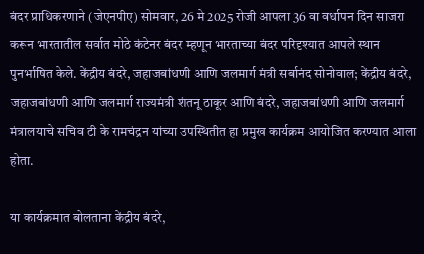बंदर प्राधिकरणाने (जेएनपीए) सोमवार, 26 मे 2025 रोजी आपला 36 वा वर्धापन दिन साजरा करून भारतातील सर्वात मोठे कंटेनर बंदर म्हणून भारताच्या बंदर परिदृश्यात आपले स्थान पुनर्भाषित केले. केंद्रीय बंदरे, जहाजबांधणी आणि जलमार्ग मंत्री सर्बानंद सोनोवाल; केंद्रीय बंदरे, जहाजबांधणी आणि जलमार्ग राज्यमंत्री शंतनू ठाकूर आणि बंदरे, जहाजबांधणी आणि जलमार्ग मंत्रालयाचे सचिव टी के रामचंद्रन यांच्या उपस्थितीत हा प्रमुख कार्यक्रम आयोजित करण्यात आला होता.

या कार्यक्रमात बोलताना केंद्रीय बंदरे,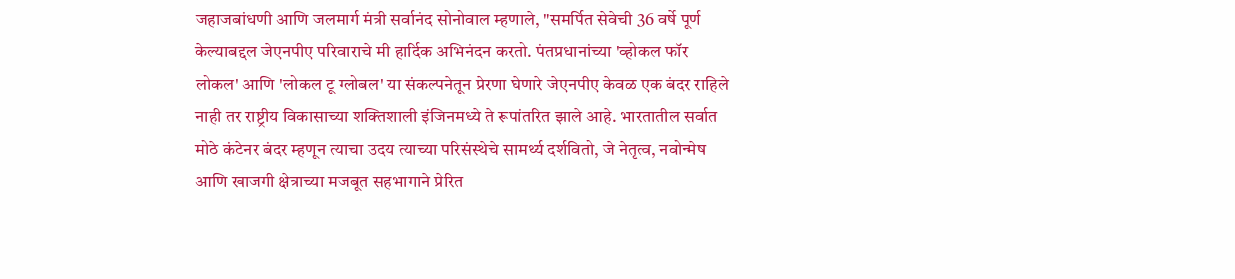जहाजबांधणी आणि जलमार्ग मंत्री सर्वानंद सोनोवाल म्हणाले, "समर्पित सेवेची 36 वर्षे पूर्ण केल्याबद्दल जेएनपीए परिवाराचे मी हार्दिक अभिनंदन करतो. पंतप्रधानांच्या 'व्होकल फॉर लोकल' आणि 'लोकल टू ग्लोबल' या संकल्पनेतून प्रेरणा घेणारे जेएनपीए केवळ एक बंदर राहिले नाही तर राष्ट्रीय विकासाच्या शक्तिशाली इंजिनमध्ये ते रूपांतरित झाले आहे. भारतातील सर्वात मोठे कंटेनर बंदर म्हणून त्याचा उदय त्याच्या परिसंस्थेचे सामर्थ्य दर्शवितो, जे नेतृत्व, नवोन्मेष आणि खाजगी क्षेत्राच्या मजबूत सहभागाने प्रेरित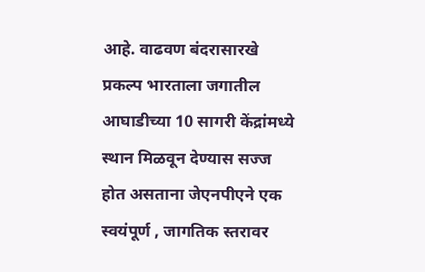आहे. वाढवण बंदरासारखे प्रकल्प भारताला जगातील आघाडीच्या 10 सागरी केंद्रांमध्ये स्थान मिळवून देण्यास सज्ज होत असताना जेएनपीएने एक स्वयंपूर्ण , जागतिक स्तरावर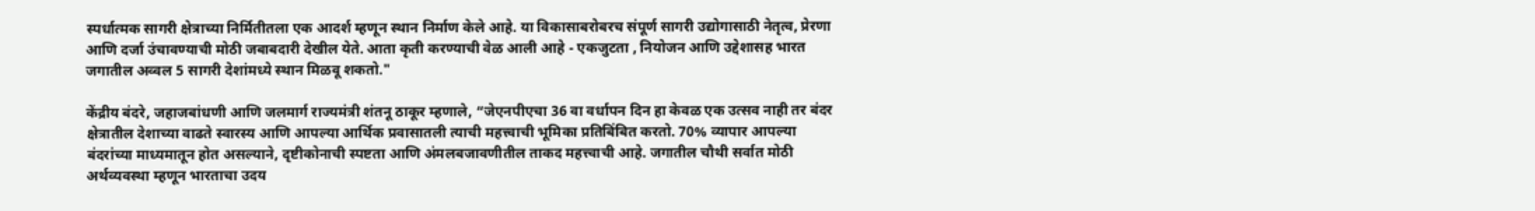स्पर्धात्मक सागरी क्षेत्राच्या निर्मितीतला एक आदर्श म्हणून स्थान निर्माण केले आहे. या विकासाबरोबरच संपूर्ण सागरी उद्योगासाठी नेतृत्व, प्रेरणा आणि दर्जा उंचावण्याची मोठी जबाबदारी देखील येते. आता कृती करण्याची वेळ आली आहे - एकजुटता , नियोजन आणि उद्देशासह भारत जगातील अव्वल 5 सागरी देशांमध्ये स्थान मिळवू शकतो."

केंद्रीय बंदरे, जहाजबांधणी आणि जलमार्ग राज्यमंत्री शंतनू ठाकूर म्हणाले, “जेएनपीएचा 36 वा वर्धापन दिन हा केवळ एक उत्सव नाही तर बंदर क्षेत्रातील देशाच्या वाढते स्वारस्य आणि आपल्या आर्थिक प्रवासातली त्याची महत्त्वाची भूमिका प्रतिबिंबित करतो. 70% व्यापार आपल्या बंदरांच्या माध्यमातून होत असल्याने, दृष्टीकोनाची स्पष्टता आणि अंमलबजावणीतील ताकद महत्त्वाची आहे. जगातील चौथी सर्वात मोठी अर्थव्यवस्था म्हणून भारताचा उदय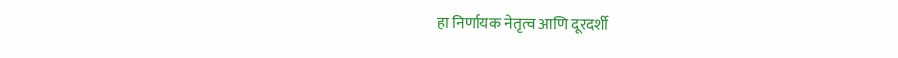हा निर्णायक नेतृत्व आणि दूरदर्शी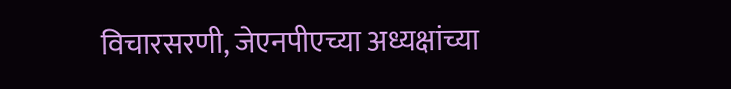विचारसरणी, जेएनपीएच्या अध्यक्षांच्या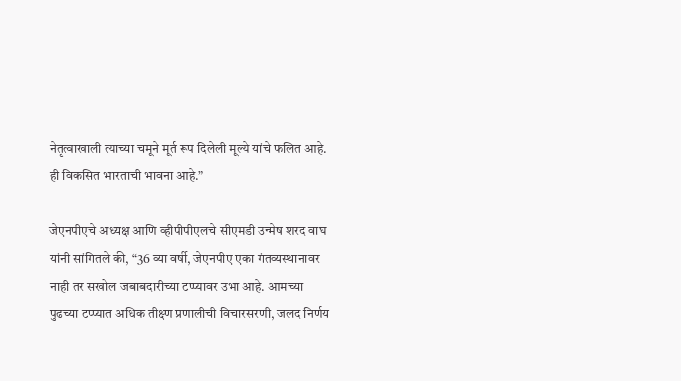नेतृत्वाखाली त्याच्या चमूने मूर्त रूप दिलेली मूल्ये यांचे फलित आहे. ही विकसित भारताची भावना आहे.”

जेएनपीएचे अध्यक्ष आणि व्हीपीपीएलचे सीएमडी उन्मेष शरद वाघ यांनी सांगितले की, “36 व्या वर्षी, जेएनपीए एका गंतव्यस्थानावर नाही तर सखोल जबाबदारीच्या टप्प्यावर उभा आहे. आमच्या पुढच्या टप्प्यात अधिक तीक्ष्ण प्रणालीची विचारसरणी, जलद निर्णय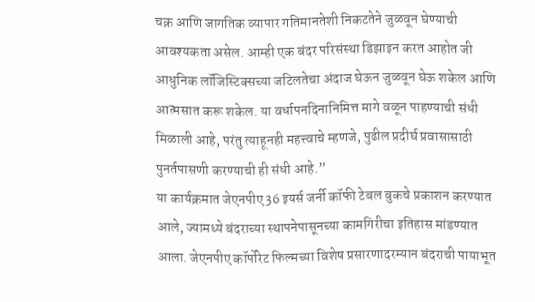चक्र आणि जागतिक व्यापार गतिमानतेशी निकटतेने जुळवून घेण्याची आवश्यकता असेल. आम्ही एक बंदर परिसंस्था डिझाइन करत आहोत जी आधुनिक लॉजिस्टिक्सच्या जटिलतेचा अंदाज घेऊन जुळवून घेऊ शकेल आणि आत्मसात करू शकेल. या वर्धापनदिनानिमित्त मागे वळून पाहण्याची संधी मिळाली आहे, परंतु त्याहूनही महत्त्वाचे म्हणजे, पुढील प्रदीर्घ प्रवासासाठी पुनर्तपासणी करण्याची ही संधी आहे.”
या कार्यक्रमात जेएनपीए 36 इयर्स जर्नी कॉफी टेबल बुकचे प्रकाशन करण्यात आले, ज्यामध्ये बंदराच्या स्थापनेपासूनच्या कामगिरीचा इतिहास मांडण्यात आला. जेएनपीए कॉर्पोरेट फिल्मच्या विशेष प्रसारणादरम्यान बंदराची पायाभूत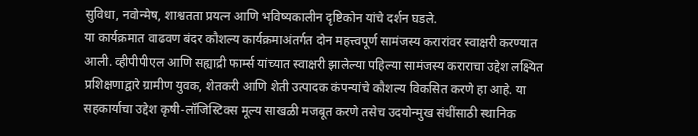सुविधा, नवोन्मेष, शाश्वतता प्रयत्न आणि भविष्यकालीन दृष्टिकोन यांचे दर्शन घडले.
या कार्यक्रमात वाढवण बंदर कौशल्य कार्यक्रमाअंतर्गत दोन महत्त्वपूर्ण सामंजस्य करारांवर स्वाक्षरी करण्यात आली. व्हीपीपीएल आणि सह्याद्री फार्म्स यांच्यात स्वाक्षरी झालेल्या पहिल्या सामंजस्य कराराचा उद्देश लक्ष्यित प्रशिक्षणाद्वारे ग्रामीण युवक, शेतकरी आणि शेती उत्पादक कंपन्यांचे कौशल्य विकसित करणे हा आहे. या सहकार्याचा उद्देश कृषी-लॉजिस्टिक्स मूल्य साखळी मजबूत करणे तसेच उदयोन्मुख संधींसाठी स्थानिक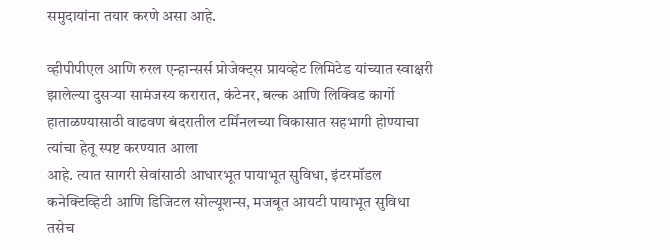समुदायांना तयार करणे असा आहे.

व्हीपीपीएल आणि रुरल एन्हान्सर्स प्रोजेक्ट्स प्रायव्हेट लिमिटेड यांच्यात स्वाक्षरी झालेल्या दुसऱ्या सामंजस्य करारात, कंटेनर, बल्क आणि लिक्विड कार्गो हाताळण्यासाठी वाढवण बंदरातील टर्मिनलच्या विकासात सहभागी होण्याचा त्यांचा हेतू स्पष्ट करण्यात आला
आहे. त्यात सागरी सेवांसाठी आधारभूत पायाभूत सुविधा, इंटरमॉडल कनेक्टिव्हिटी आणि डिजिटल सोल्यूशन्स, मजबूत आयटी पायाभूत सुविधा तसेच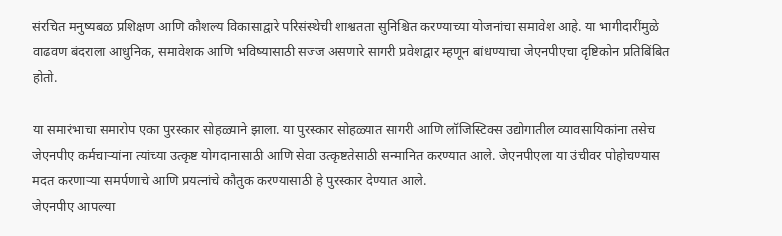संरचित मनुष्यबळ प्रशिक्षण आणि कौशल्य विकासाद्वारे परिसंस्थेची शाश्वतता सुनिश्चित करण्याच्या योजनांचा समावेश आहे. या भागीदारींमुळे वाढवण बंदराला आधुनिक, समावेशक आणि भविष्यासाठी सज्ज असणारे सागरी प्रवेशद्वार म्हणून बांधण्याचा जेएनपीएचा दृष्टिकोन प्रतिबिंबित होतो.

या समारंभाचा समारोप एका पुरस्कार सोहळ्याने झाला. या पुरस्कार सोहळ्यात सागरी आणि लॉजिस्टिक्स उद्योगातील व्यावसायिकांना तसेच जेएनपीए कर्मचाऱ्यांना त्यांच्या उत्कृष्ट योगदानासाठी आणि सेवा उत्कृष्टतेसाठी सन्मानित करण्यात आले. जेएनपीएला या उंचीवर पोहोचण्यास मदत करणाऱ्या समर्पणाचे आणि प्रयत्नांचे कौतुक करण्यासाठी हे पुरस्कार देण्यात आले.
जेएनपीए आपल्या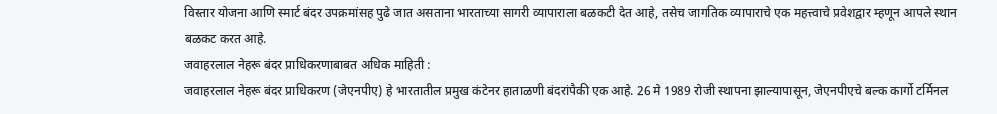विस्तार योजना आणि स्मार्ट बंदर उपक्रमांसह पुढे जात असताना भारताच्या सागरी व्यापाराला बळकटी देत आहे, तसेच जागतिक व्यापाराचे एक महत्त्वाचे प्रवेशद्वार म्हणून आपले स्थान बळकट करत आहे.
जवाहरलाल नेहरू बंदर प्राधिकरणाबाबत अधिक माहिती :
जवाहरलाल नेहरू बंदर प्राधिकरण (जेएनपीए) हे भारतातील प्रमुख कंटेनर हाताळणी बंदरांपैकी एक आहे. 26 मे 1989 रोजी स्थापना झाल्यापासून, जेएनपीएचे बल्क कार्गो टर्मिनल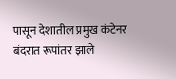पासून देशातील प्रमुख कंटेनर बंदरात रूपांतर झाले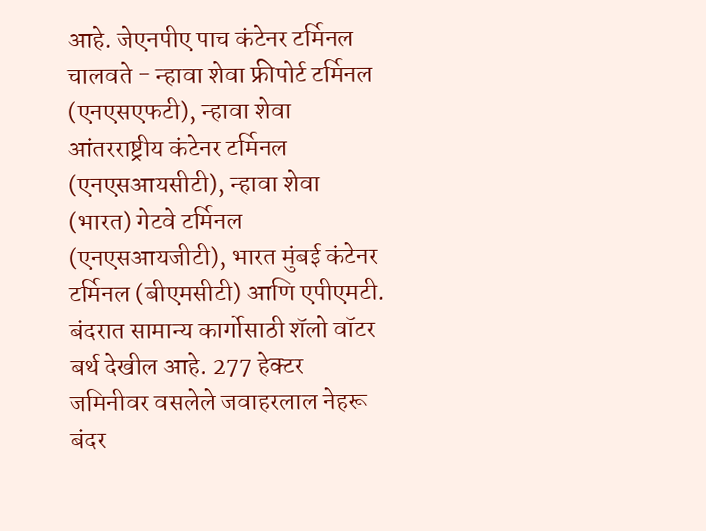आहे. जेएनपीए पाच कंटेनर टर्मिनल चालवते - न्हावा शेवा फ्रीपोर्ट टर्मिनल (एनएसएफटी), न्हावा शेवा आंतरराष्ट्रीय कंटेनर टर्मिनल (एनएसआयसीटी), न्हावा शेवा (भारत) गेटवे टर्मिनल (एनएसआयजीटी), भारत मुंबई कंटेनर टर्मिनल (बीएमसीटी) आणि एपीएमटी. बंदरात सामान्य कार्गोसाठी शॅलो वॉटर बर्थ देखील आहे. 277 हेक्टर जमिनीवर वसलेले जवाहरलाल नेहरू बंदर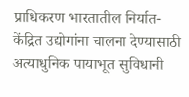प्राधिकरण भारतातील निर्यात-केंद्रित उद्योगांना चालना देण्यासाठी अत्याधुनिक पायाभूत सुविधानी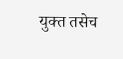युक्त तसेच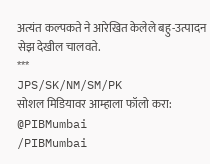अत्यंत कल्पकते ने आरेखित केलेले बहु-उत्पादन सेझ देखील चालवते.
***
JPS/SK/NM/SM/PK
सोशल मिडियावर आम्हाला फॉलो करा:
@PIBMumbai
/PIBMumbai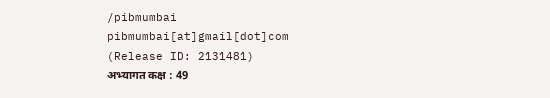/pibmumbai
pibmumbai[at]gmail[dot]com
(Release ID: 2131481)
अभ्यागत कक्ष : 49